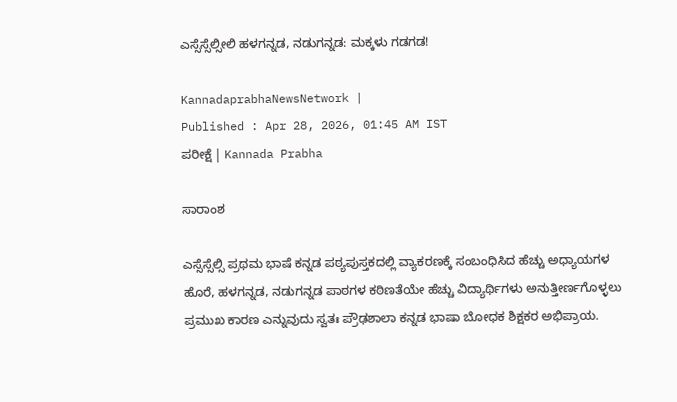ಎಸ್ಸೆಸ್ಸೆಲ್ಸೀಲಿ ಹಳಗನ್ನಡ, ನಡುಗನ್ನಡ: ಮಕ್ಕಳು ಗಡಗಡ!

KannadaprabhaNewsNetwork |
Published : Apr 28, 2026, 01:45 AM IST
ಪರೀಕ್ಷೆ | Kannada Prabha

ಸಾರಾಂಶ

ಎಸ್ಸೆಸ್ಸೆಲ್ಸಿ ಪ್ರಥಮ ಭಾಷೆ ಕನ್ನಡ ಪಠ್ಯಪುಸ್ತಕದಲ್ಲಿ ವ್ಯಾಕರಣಕ್ಕೆ ಸಂಬಂಧಿಸಿದ ಹೆಚ್ಚು ಅಧ್ಯಾಯಗಳ ಹೊರೆ, ಹಳಗನ್ನಡ, ನಡುಗನ್ನಡ ಪಾಠಗಳ ಕಠಿಣತೆಯೇ ಹೆಚ್ಚು ವಿದ್ಯಾರ್ಥಿಗಳು ಅನುತ್ತೀರ್ಣಗೊಳ್ಳಲು ಪ್ರಮುಖ ಕಾರಣ ಎನ್ನುವುದು ಸ್ವತಃ ಪ್ರೌಢಶಾಲಾ ಕನ್ನಡ ಭಾಷಾ ಬೋಧಕ ಶಿಕ್ಷಕರ ಅಭಿಪ್ರಾಯ.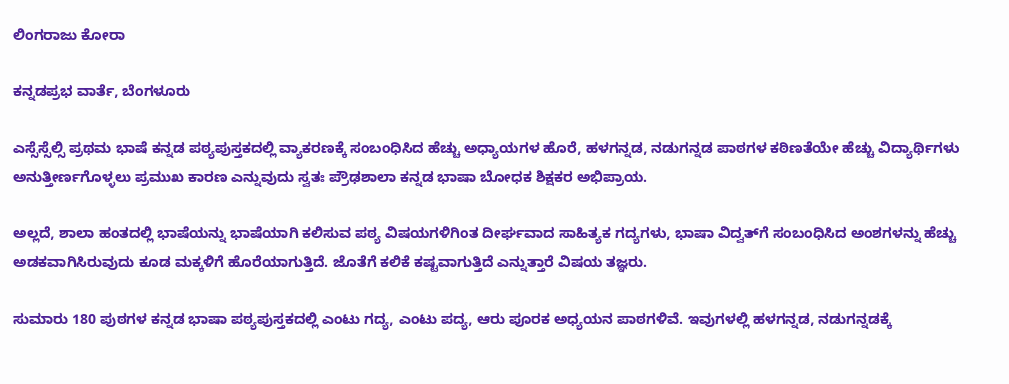ಲಿಂಗರಾಜು ಕೋರಾ

ಕನ್ನಡಪ್ರಭ ವಾರ್ತೆ, ಬೆಂಗಳೂರು

ಎಸ್ಸೆಸ್ಸೆಲ್ಸಿ ಪ್ರಥಮ ಭಾಷೆ ಕನ್ನಡ ಪಠ್ಯಪುಸ್ತಕದಲ್ಲಿ ವ್ಯಾಕರಣಕ್ಕೆ ಸಂಬಂಧಿಸಿದ ಹೆಚ್ಚು ಅಧ್ಯಾಯಗಳ ಹೊರೆ, ಹಳಗನ್ನಡ, ನಡುಗನ್ನಡ ಪಾಠಗಳ ಕಠಿಣತೆಯೇ ಹೆಚ್ಚು ವಿದ್ಯಾರ್ಥಿಗಳು ಅನುತ್ತೀರ್ಣಗೊಳ್ಳಲು ಪ್ರಮುಖ ಕಾರಣ ಎನ್ನುವುದು ಸ್ವತಃ ಪ್ರೌಢಶಾಲಾ ಕನ್ನಡ ಭಾಷಾ ಬೋಧಕ ಶಿಕ್ಷಕರ ಅಭಿಪ್ರಾಯ.

ಅಲ್ಲದೆ, ಶಾಲಾ ಹಂತದಲ್ಲಿ ಭಾಷೆಯನ್ನು ಭಾಷೆಯಾಗಿ ಕಲಿಸುವ ಪಠ್ಯ ವಿಷಯಗಳಿಗಿಂತ ದೀರ್ಘವಾದ ಸಾಹಿತ್ಯಕ ಗದ್ಯಗಳು, ಭಾಷಾ ವಿದ್ವತ್‌ಗೆ ಸಂಬಂಧಿಸಿದ ಅಂಶಗಳನ್ನು ಹೆಚ್ಚು ಅಡಕವಾಗಿಸಿರುವುದು ಕೂಡ ಮಕ್ಕಳಿಗೆ ಹೊರೆಯಾಗುತ್ತಿದೆ. ಜೊತೆಗೆ ಕಲಿಕೆ ಕಷ್ಟವಾಗುತ್ತಿದೆ ಎನ್ನುತ್ತಾರೆ ವಿಷಯ ತಜ್ಞರು.

ಸುಮಾರು 180 ಪುಠಗಳ ಕನ್ನಡ ಭಾಷಾ ಪಠ್ಯಪುಸ್ತಕದಲ್ಲಿ ಎಂಟು ಗದ್ಯ, ಎಂಟು ಪದ್ಯ, ಆರು ಪೂರಕ ಅಧ್ಯಯನ ಪಾಠಗಳಿವೆ. ಇವುಗಳಲ್ಲಿ ಹಳಗನ್ನಡ, ನಡುಗನ್ನಡಕ್ಕೆ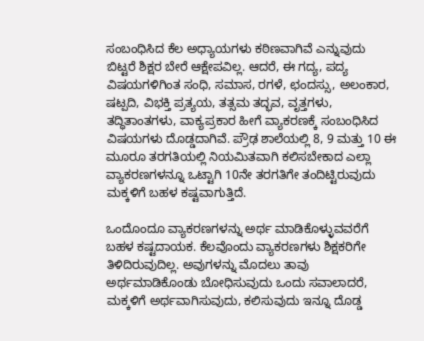ಸಂಬಂಧಿಸಿದ ಕೆಲ ಅಧ್ಯಾಯಗಳು ಕಠಿಣವಾಗಿವೆ ಎನ್ನುವುದು ಬಿಟ್ಟರೆ ಶಿಕ್ಷರ ಬೇರೆ ಆಕ್ಷೇಪವಿಲ್ಲ. ಆದರೆ, ಈ ಗದ್ಯ, ಪದ್ಯ ವಿಷಯಗಳಿಗಿಂತ ಸಂಧಿ, ಸಮಾಸ, ರಗಳೆ, ಛಂದಸ್ಸು, ಅಲಂಕಾರ, ಷಟ್ಪದಿ, ವಿಭಕ್ತಿ ಪ್ರತ್ಯಯ, ತತ್ಸಮ ತದ್ಭವ, ವೃತ್ತಗಳು, ತದ್ಧಿತಾಂತಗಳು, ವಾಕ್ಯಪ್ರಕಾರ ಹೀಗೆ ವ್ಯಾಕರಣಕ್ಕೆ ಸಂಬಂಧಿಸಿದ ವಿಷಯಗಳು ದೊಡ್ಡದಾಗಿವೆ. ಪ್ರೌಢ ಶಾಲೆಯಲ್ಲಿ 8, 9 ಮತ್ತು 10 ಈ ಮೂರೂ ತರಗತಿಯಲ್ಲಿ ನಿಯಮಿತವಾಗಿ ಕಲಿಸಬೇಕಾದ ಎಲ್ಲಾ ವ್ಯಾಕರಣಗಳನ್ನೂ ಒಟ್ಟಾಗಿ 10ನೇ ತರಗತಿಗೇ ತಂದಿಟ್ಟಿರುವುದು ಮಕ್ಕಳಿಗೆ ಬಹಳ ಕಷ್ಟವಾಗುತ್ತಿದೆ.

ಒಂದೊಂದೂ ವ್ಯಾಕರಣಗಳನ್ನು ಅರ್ಥ ಮಾಡಿಕೊಳ್ಳುವವರೆಗೆ ಬಹಳ ಕಷ್ಟದಾಯಕ. ಕೆಲವೊಂದು ವ್ಯಾಕರಣಗಳು ಶಿಕ್ಷಕರಿಗೇ ತಿಳಿದಿರುವುದಿಲ್ಲ. ಅವುಗಳನ್ನು ಮೊದಲು ತಾವು ಅರ್ಥಮಾಡಿಕೊಂಡು ಬೋಧಿಸುವುದು ಒಂದು ಸವಾಲಾದರೆ, ಮಕ್ಕಳಿಗೆ ಅರ್ಥವಾಗಿಸುವುದು, ಕಲಿಸುವುದು ಇನ್ನೂ ದೊಡ್ಡ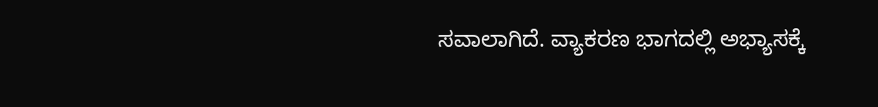ಸವಾಲಾಗಿದೆ. ವ್ಯಾಕರಣ ಭಾಗದಲ್ಲಿ ಅಭ್ಯಾಸಕ್ಕೆ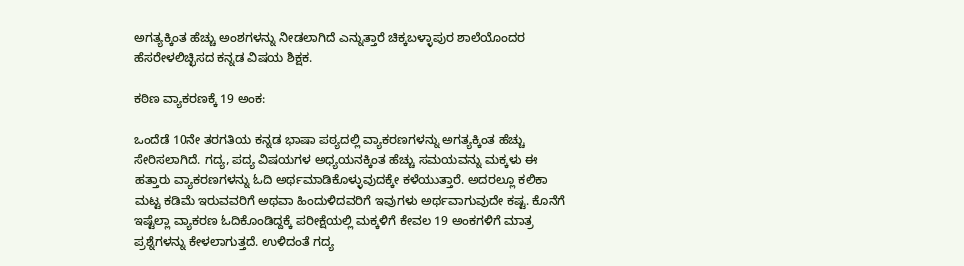ಅಗತ್ಯಕ್ಕಿಂತ ಹೆಚ್ಚು ಅಂಶಗಳನ್ನು ನೀಡಲಾಗಿದೆ ಎನ್ನುತ್ತಾರೆ ಚಿಕ್ಕಬಳ್ಳಾಪುರ ಶಾಲೆಯೊಂದರ ಹೆಸರೇಳಲಿಚ್ಛಿಸದ ಕನ್ನಡ ವಿಷಯ ಶಿಕ್ಷಕ.

ಕಠಿಣ ವ್ಯಾಕರಣಕ್ಕೆ 19 ಅಂಕ:

ಒಂದೆಡೆ 10ನೇ ತರಗತಿಯ ಕನ್ನಡ ಭಾಷಾ ಪಠ್ಯದಲ್ಲಿ ವ್ಯಾಕರಣಗಳನ್ನು ಅಗತ್ಯಕ್ಕಿಂತ ಹೆಚ್ಚು ಸೇರಿಸಲಾಗಿದೆ. ಗದ್ಯ, ಪದ್ಯ ವಿಷಯಗಳ ಅಧ್ಯಯನಕ್ಕಿಂತ ಹೆಚ್ಚು ಸಮಯವನ್ನು ಮಕ್ಕಳು ಈ ಹತ್ತಾರು ವ್ಯಾಕರಣಗಳನ್ನು ಓದಿ ಅರ್ಥಮಾಡಿಕೊಳ್ಳುವುದಕ್ಕೇ ಕಳೆಯುತ್ತಾರೆ. ಅದರಲ್ಲೂ ಕಲಿಕಾ ಮಟ್ಟ ಕಡಿಮೆ ಇರುವವರಿಗೆ ಅಥವಾ ಹಿಂದುಳಿದವರಿಗೆ ಇವುಗಳು ಅರ್ಥವಾಗುವುದೇ ಕಷ್ಟ. ಕೊನೆಗೆ ಇಷ್ಟೆಲ್ಲಾ ವ್ಯಾಕರಣ ಓದಿಕೊಂಡಿದ್ದಕ್ಕೆ ಪರೀಕ್ಷೆಯಲ್ಲಿ ಮಕ್ಕಳಿಗೆ ಕೇವಲ 19 ಅಂಕಗಳಿಗೆ ಮಾತ್ರ ಪ್ರಶ್ನೆಗಳನ್ನು ಕೇಳಲಾಗುತ್ತದೆ. ಉಳಿದಂತೆ ಗದ್ಯ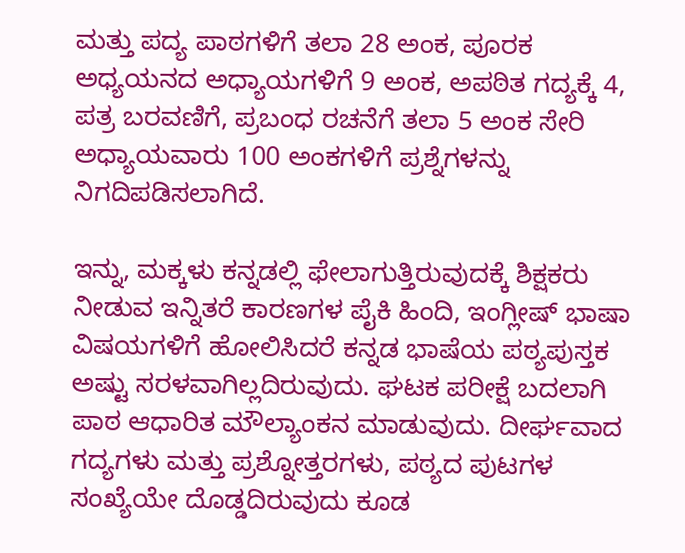ಮತ್ತು ಪದ್ಯ ಪಾಠಗಳಿಗೆ ತಲಾ 28 ಅಂಕ, ಪೂರಕ ಅಧ್ಯಯನದ ಅಧ್ಯಾಯಗಳಿಗೆ 9 ಅಂಕ, ಅಪಠಿತ ಗದ್ಯಕ್ಕೆ 4, ಪತ್ರ ಬರವಣಿಗೆ, ಪ್ರಬಂಧ ರಚನೆಗೆ ತಲಾ 5 ಅಂಕ ಸೇರಿ ಅಧ್ಯಾಯವಾರು 100 ಅಂಕಗಳಿಗೆ ಪ್ರಶ್ನೆಗಳನ್ನು ನಿಗದಿಪಡಿಸಲಾಗಿದೆ.

ಇನ್ನು, ಮಕ್ಕಳು ಕನ್ನಡಲ್ಲಿ ಫೇಲಾಗುತ್ತಿರುವುದಕ್ಕೆ ಶಿಕ್ಷಕರು ನೀಡುವ ಇನ್ನಿತರೆ ಕಾರಣಗಳ ಪೈಕಿ ಹಿಂದಿ, ಇಂಗ್ಲೀಷ್‌ ಭಾಷಾ ವಿಷಯಗಳಿಗೆ ಹೋಲಿಸಿದರೆ ಕನ್ನಡ ಭಾಷೆಯ ಪಠ್ಯಪುಸ್ತಕ ಅಷ್ಟು ಸರಳವಾಗಿಲ್ಲದಿರುವುದು. ಘಟಕ ಪರೀಕ್ಷೆ ಬದಲಾಗಿ ಪಾಠ ಆಧಾರಿತ ಮೌಲ್ಯಾಂಕನ ಮಾಡುವುದು. ದೀರ್ಘವಾದ ಗದ್ಯಗಳು ಮತ್ತು ಪ್ರಶ್ನೋತ್ತರಗಳು, ಪಠ್ಯದ ಪುಟಗಳ ಸಂಖ್ಯೆಯೇ ದೊಡ್ಡದಿರುವುದು ಕೂಡ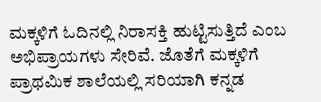ಮಕ್ಕಳಿಗೆ ಓದಿನಲ್ಲಿ ನಿರಾಸಕ್ತಿ ಹುಟ್ಟಿಸುತ್ತಿದೆ ಎಂಬ ಅಭಿಪ್ರಾಯಗಳು ಸೇರಿವೆ. ಜೊತೆಗೆ ಮಕ್ಕಳಿಗೆ ಪ್ರಾಥಮಿಕ ಶಾಲೆಯಲ್ಲಿ ಸರಿಯಾಗಿ ಕನ್ನಡ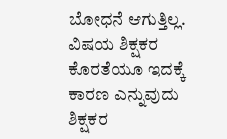ಬೋಧನೆ ಆಗುತ್ತಿಲ್ಲ. ವಿಷಯ ಶಿಕ್ಷಕರ ಕೊರತೆಯೂ ಇದಕ್ಕೆ ಕಾರಣ ಎನ್ನುವುದು ಶಿಕ್ಷಕರ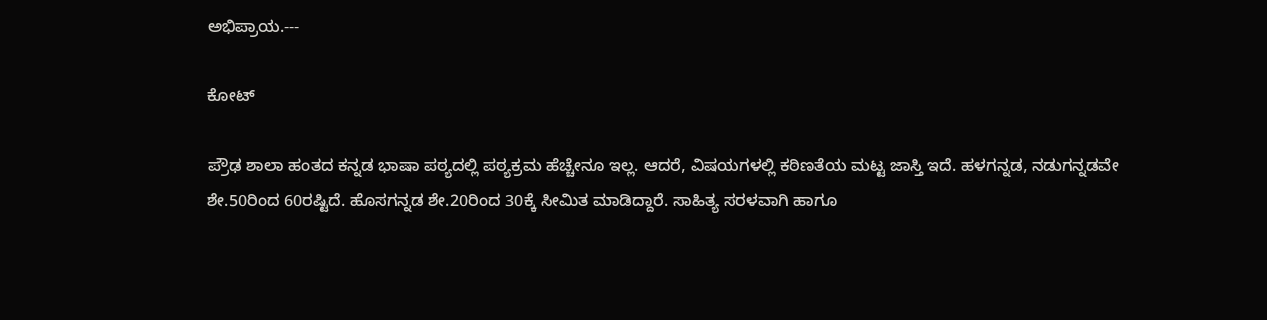ಅಭಿಪ್ರಾಯ.---

ಕೋಟ್‌

ಪ್ರೌಢ ಶಾಲಾ ಹಂತದ ಕನ್ನಡ ಭಾಷಾ ಪಠ್ಯದಲ್ಲಿ ಪಠ್ಯಕ್ರಮ ಹೆಚ್ಚೇನೂ ಇಲ್ಲ. ಆದರೆ, ವಿಷಯಗಳಲ್ಲಿ ಕಠಿಣತೆಯ ಮಟ್ಟ ಜಾಸ್ತಿ ಇದೆ. ಹಳಗನ್ನಡ, ನಡುಗನ್ನಡವೇ ಶೇ.50ರಿಂದ 60ರಷ್ಟಿದೆ. ಹೊಸಗನ್ನಡ ಶೇ.20ರಿಂದ 30ಕ್ಕೆ ಸೀಮಿತ ಮಾಡಿದ್ದಾರೆ. ಸಾಹಿತ್ಯ ಸರಳವಾಗಿ ಹಾಗೂ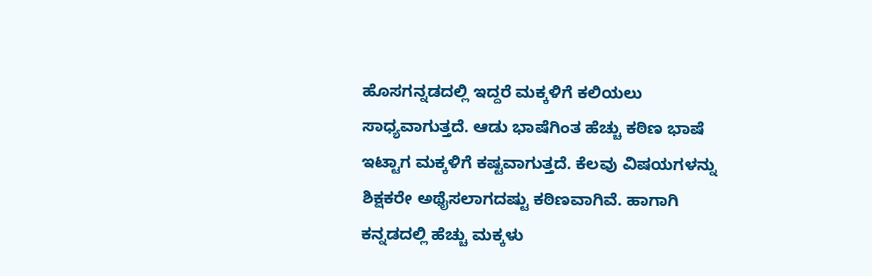ಹೊಸಗನ್ನಡದಲ್ಲಿ ಇದ್ದರೆ ಮಕ್ಕಳಿಗೆ ಕಲಿಯಲು ಸಾಧ್ಯವಾಗುತ್ತದೆ. ಆಡು ಭಾಷೆಗಿಂತ ಹೆಚ್ಚು ಕಠಿಣ ಭಾಷೆ ಇಟ್ಟಾಗ ಮಕ್ಕಳಿಗೆ ಕಷ್ಟವಾಗುತ್ತದೆ. ಕೆಲವು ವಿಷಯಗಳನ್ನು ಶಿಕ್ಷಕರೇ ಅಥೈಸಲಾಗದಷ್ಟು ಕಠಿಣವಾಗಿವೆ. ಹಾಗಾಗಿ ಕನ್ನಡದಲ್ಲಿ ಹೆಚ್ಚು ಮಕ್ಕಳು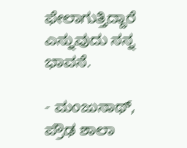ಫೇಲಾಗುತ್ತಿದ್ದಾರೆ ಎನ್ನುವುದು ನನ್ನ ಭಾವನೆ.

- ಮಂಜುನಾಥ್‌, ಪ್ರೌಢ ಶಾಲಾ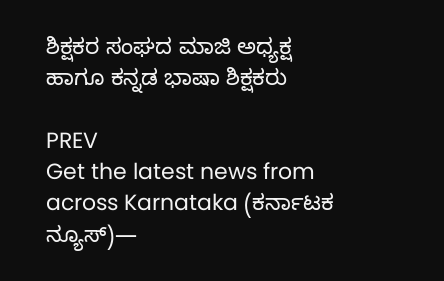ಶಿಕ್ಷಕರ ಸಂಘದ ಮಾಜಿ ಅಧ್ಯಕ್ಷ ಹಾಗೂ ಕನ್ನಡ ಭಾಷಾ ಶಿಕ್ಷಕರು

PREV
Get the latest news from across Karnataka (ಕರ್ನಾಟಕ ನ್ಯೂಸ್)—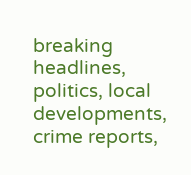breaking headlines, politics, local developments, crime reports,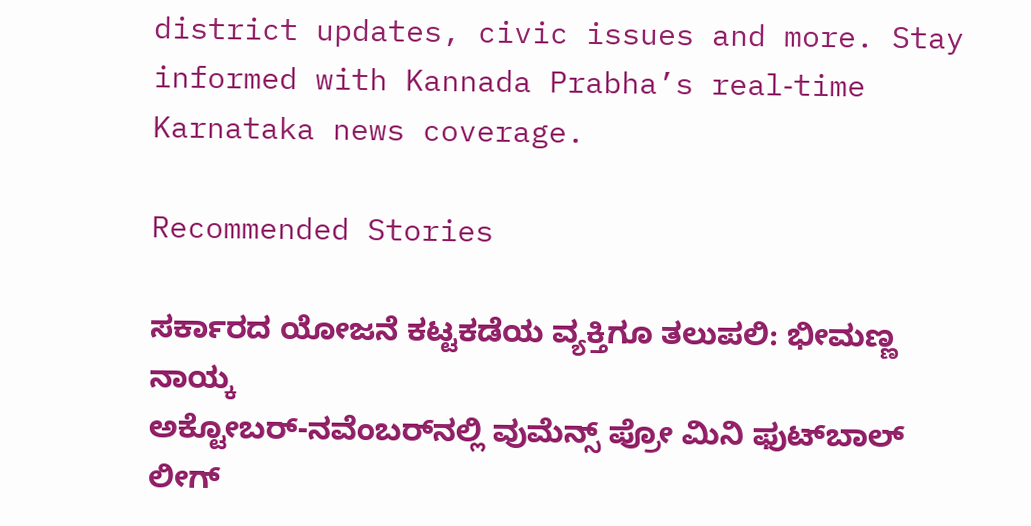district updates, civic issues and more. Stay informed with Kannada Prabha’s real‑time Karnataka news coverage.

Recommended Stories

ಸರ್ಕಾರದ ಯೋಜನೆ ಕಟ್ಟಕಡೆಯ ವ್ಯಕ್ತಿಗೂ ತಲುಪಲಿ: ಭೀಮಣ್ಣ ನಾಯ್ಕ
ಅಕ್ಟೋಬರ್‌-ನವೆಂಬರ್‌ನಲ್ಲಿ ವುಮೆನ್ಸ್ ಪ್ರೋ ಮಿನಿ ಫುಟ್‌ಬಾಲ್ ಲೀಗ್‌